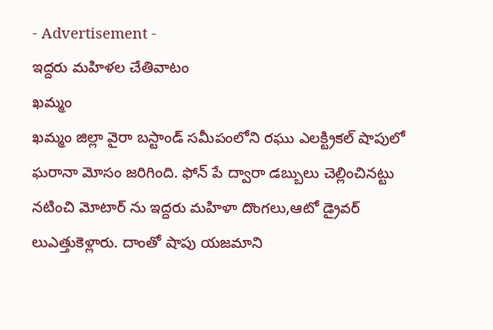- Advertisement -
ఇద్దరు మహిళల చేతివాటం
ఖమ్మం
ఖమ్మం జిల్లా వైరా బస్టాండ్ సమీపంలోని రఘు ఎలక్ట్రికల్ షాపులో ఘరానా మోసం జరిగింది. ఫోన్ పే ద్వారా డబ్బులు చెల్లించినట్టు నటించి మోటార్ ను ఇద్దరు మహిళా దొంగలు,ఆటో డ్రైవర్ లుఎత్తుకెళ్లారు. దాంతో షాపు యజమాని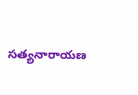సత్యనారాయణ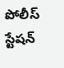పోలీస్ స్టేషన్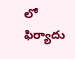లో ఫిర్యాదు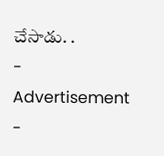చేసాడు. .
- Advertisement -